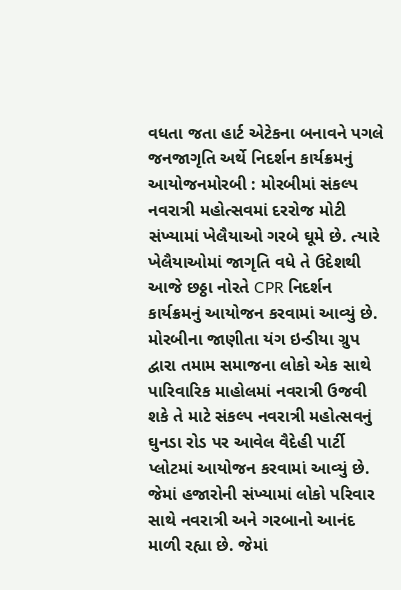વધતા જતા હાર્ટ એટેકના બનાવને પગલે જનજાગૃતિ અર્થે નિદર્શન કાર્યક્રમનું આયોજનમોરબી : મોરબીમાં સંકલ્પ નવરાત્રી મહોત્સવમાં દરરોજ મોટી સંખ્યામાં ખેલૈયાઓ ગરબે ઘૂમે છે. ત્યારે ખેલૈયાઓમાં જાગૃતિ વધે તે ઉદેશથી આજે છઠ્ઠા નોરતે CPR નિદર્શન કાર્યક્રમનું આયોજન કરવામાં આવ્યું છે. મોરબીના જાણીતા યંગ ઇન્ડીયા ગ્રુપ દ્વારા તમામ સમાજના લોકો એક સાથે પારિવારિક માહોલમાં નવરાત્રી ઉજવી શકે તે માટે સંકલ્પ નવરાત્રી મહોત્સવનું ઘુનડા રોડ પર આવેલ વૈદેહી પાર્ટી પ્લોટમાં આયોજન કરવામાં આવ્યું છે. જેમાં હજારોની સંખ્યામાં લોકો પરિવાર સાથે નવરાત્રી અને ગરબાનો આનંદ માળી રહ્યા છે. જેમાં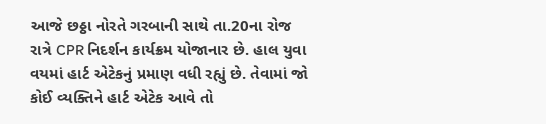આજે છઠ્ઠા નોરતે ગરબાની સાથે તા.20ના રોજ રાત્રે CPR નિદર્શન કાર્યક્રમ યોજાનાર છે. હાલ યુવા વયમાં હાર્ટ એટેકનું પ્રમાણ વધી રહ્યું છે. તેવામાં જો કોઈ વ્યક્તિને હાર્ટ એટેક આવે તો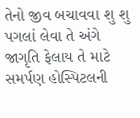તેનો જીવ બચાવવા શુ શુ પગલાં લેવા તે અંગે જાગૃતિ ફેલાય તે માટે સમર્પણ હોસ્પિટલની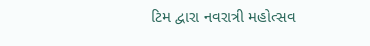ટિમ દ્વારા નવરાત્રી મહોત્સવ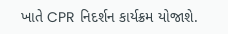ખાતે CPR નિદર્શન કાર્યક્રમ યોજાશે.